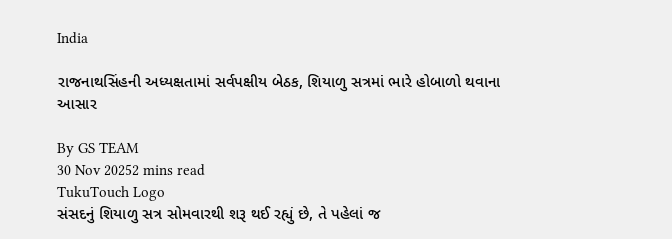India

રાજનાથસિંહની અધ્યક્ષતામાં સર્વપક્ષીય બેઠક, શિયાળુ સત્રમાં ભારે હોબાળો થવાના આસાર

By GS TEAM
30 Nov 20252 mins read
TukuTouch Logo
સંસદનું શિયાળુ સત્ર સોમવારથી શરૂ થઈ રહ્યું છે, તે પહેલાં જ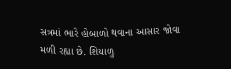સત્રમાં ભારે હોબાળો થવાના આસાર જોવા મળી રહ્યા છે. શિયાળુ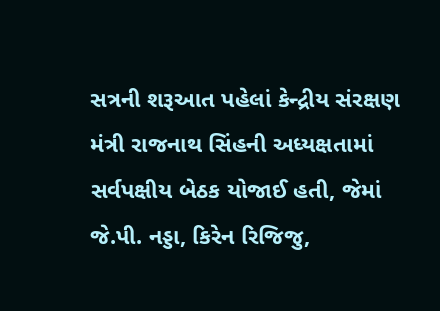સત્રની શરૂઆત પહેલાં કેન્દ્રીય સંરક્ષણ મંત્રી રાજનાથ સિંહની અધ્યક્ષતામાં સર્વપક્ષીય બેઠક યોજાઈ હતી, જેમાં જે.પી. નડ્ડા, કિરેન રિજિજુ,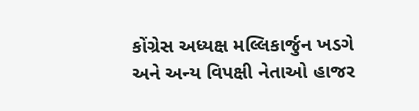કોંગ્રેસ અધ્યક્ષ મલ્લિકાર્જુન ખડગે અને અન્ય વિપક્ષી નેતાઓ હાજર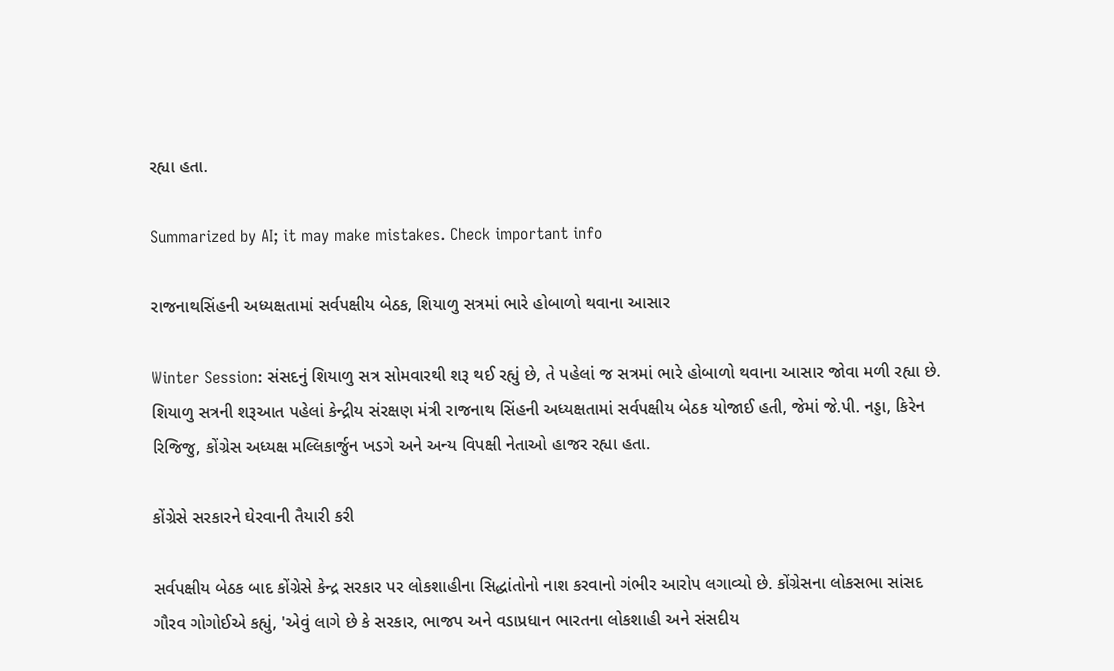રહ્યા હતા.

Summarized by AI; it may make mistakes. Check important info

રાજનાથસિંહની અધ્યક્ષતામાં સર્વપક્ષીય બેઠક, શિયાળુ સત્રમાં ભારે હોબાળો થવાના આસાર

Winter Session: સંસદનું શિયાળુ સત્ર સોમવારથી શરૂ થઈ રહ્યું છે, તે પહેલાં જ સત્રમાં ભારે હોબાળો થવાના આસાર જોવા મળી રહ્યા છે. શિયાળુ સત્રની શરૂઆત પહેલાં કેન્દ્રીય સંરક્ષણ મંત્રી રાજનાથ સિંહની અધ્યક્ષતામાં સર્વપક્ષીય બેઠક યોજાઈ હતી, જેમાં જે.પી. નડ્ડા, કિરેન રિજિજુ, કોંગ્રેસ અધ્યક્ષ મલ્લિકાર્જુન ખડગે અને અન્ય વિપક્ષી નેતાઓ હાજર રહ્યા હતા.

કોંગ્રેસે સરકારને ઘેરવાની તૈયારી કરી

સર્વપક્ષીય બેઠક બાદ કોંગ્રેસે કેન્દ્ર સરકાર પર લોકશાહીના સિદ્ધાંતોનો નાશ કરવાનો ગંભીર આરોપ લગાવ્યો છે. કોંગ્રેસના લોકસભા સાંસદ ગૌરવ ગોગોઈએ કહ્યું, 'એવું લાગે છે કે સરકાર, ભાજપ અને વડાપ્રધાન ભારતના લોકશાહી અને સંસદીય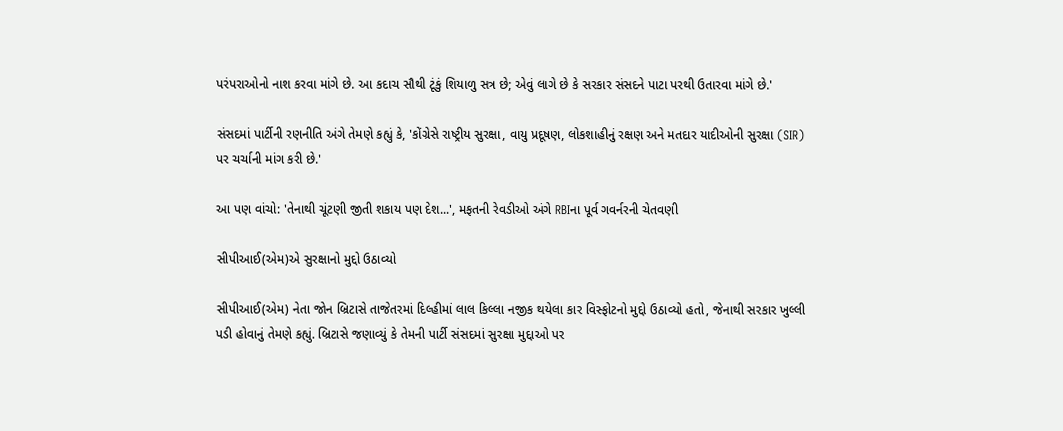પરંપરાઓનો નાશ કરવા માંગે છે. આ કદાચ સૌથી ટૂંકું શિયાળુ સત્ર છે; એવું લાગે છે કે સરકાર સંસદને પાટા પરથી ઉતારવા માંગે છે.'

સંસદમાં પાર્ટીની રણનીતિ અંગે તેમણે કહ્યું કે, 'કોંગ્રેસે રાષ્ટ્રીય સુરક્ષા, વાયુ પ્રદૂષણ, લોકશાહીનું રક્ષણ અને મતદાર યાદીઓની સુરક્ષા (SIR) પર ચર્ચાની માંગ કરી છે.'

આ પણ વાંચો: 'તેનાથી ચૂંટણી જીતી શકાય પણ દેશ...', મફતની રેવડીઓ અંગે RBIના પૂર્વ ગવર્નરની ચેતવણી

સીપીઆઈ(એમ)એ સુરક્ષાનો મુદ્દો ઉઠાવ્યો

સીપીઆઈ(એમ) નેતા જોન બ્રિટાસે તાજેતરમાં દિલ્હીમાં લાલ કિલ્લા નજીક થયેલા કાર વિસ્ફોટનો મુદ્દો ઉઠાવ્યો હતો, જેનાથી સરકાર ખુલ્લી પડી હોવાનું તેમણે કહ્યું. બ્રિટાસે જણાવ્યું કે તેમની પાર્ટી સંસદમાં સુરક્ષા મુદ્દાઓ પર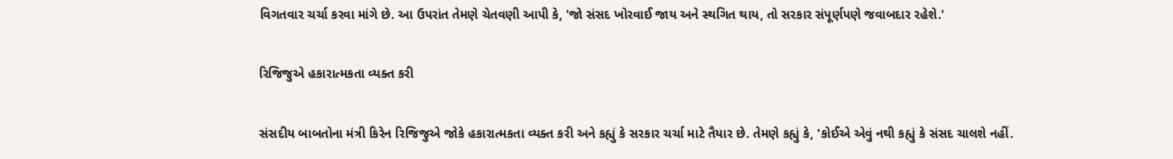વિગતવાર ચર્ચા કરવા માંગે છે. આ ઉપરાંત તેમણે ચેતવણી આપી કે, 'જો સંસદ ખોરવાઈ જાય અને સ્થગિત થાય, તો સરકાર સંપૂર્ણપણે જવાબદાર રહેશે.'

રિજિજુએ હકારાત્મકતા વ્યક્ત કરી

સંસદીય બાબતોના મંત્રી કિરેન રિજિજુએ જોકે હકારાત્મકતા વ્યક્ત કરી અને કહ્યું કે સરકાર ચર્ચા માટે તૈયાર છે. તેમણે કહ્યું કે, 'કોઈએ એવું નથી કહ્યું કે સંસદ ચાલશે નહીં.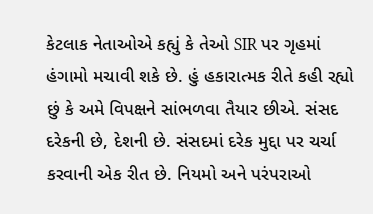કેટલાક નેતાઓએ કહ્યું કે તેઓ SIR પર ગૃહમાં હંગામો મચાવી શકે છે. હું હકારાત્મક રીતે કહી રહ્યો છું કે અમે વિપક્ષને સાંભળવા તૈયાર છીએ. સંસદ દરેકની છે, દેશની છે. સંસદમાં દરેક મુદ્દા પર ચર્ચા કરવાની એક રીત છે. નિયમો અને પરંપરાઓ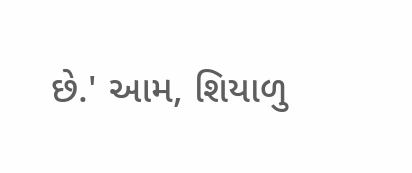છે.' આમ, શિયાળુ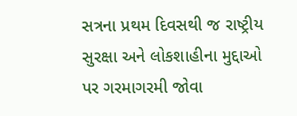સત્રના પ્રથમ દિવસથી જ રાષ્ટ્રીય સુરક્ષા અને લોકશાહીના મુદ્દાઓ પર ગરમાગરમી જોવા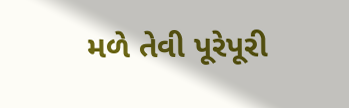મળે તેવી પૂરેપૂરી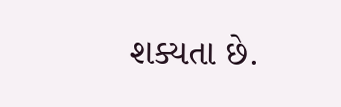શક્યતા છે.